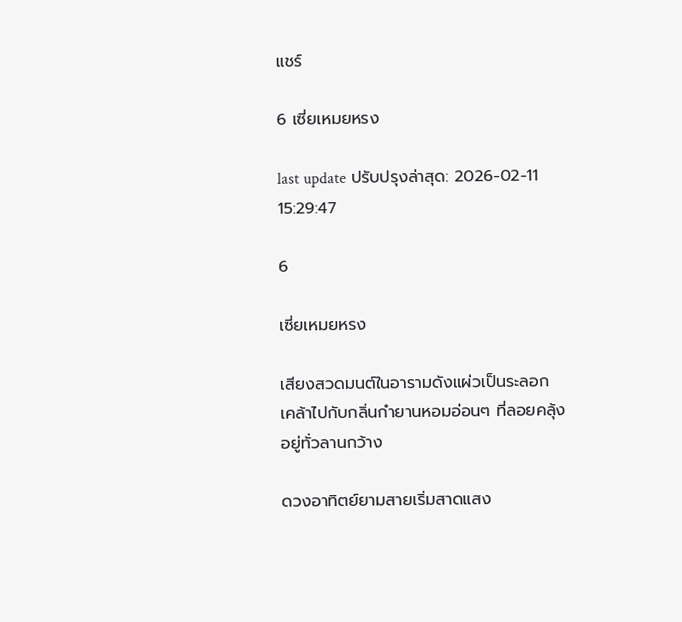แชร์

6 เซี่ยเหมยหรง

last update ปรับปรุงล่าสุด: 2026-02-11 15:29:47

6

เซี่ยเหมยหรง

เสียงสวดมนต์ในอารามดังแผ่วเป็นระลอก เคล้าไปกับกลิ่นกำยานหอมอ่อนๆ ที่ลอยคลุ้งอยู่ทั่วลานกว้าง

ดวงอาทิตย์ยามสายเริ่มสาดแสง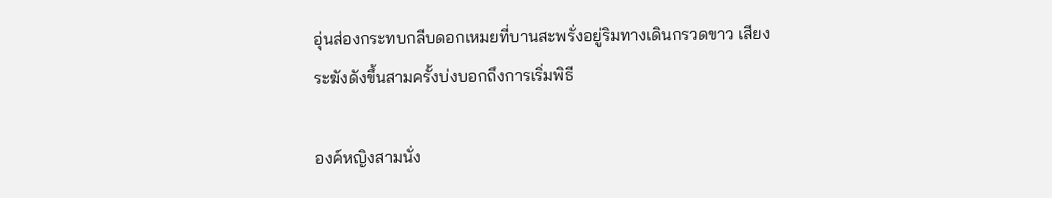อุ่นส่องกระทบกลีบดอกเหมยที่บานสะพรั่งอยู่ริมทางเดินกรวดขาว เสียงระฆังดังขึ้นสามครั้งบ่งบอกถึงการเริ่มพิธี

องค์หญิงสามนั่ง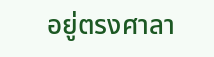อยู่ตรงศาลา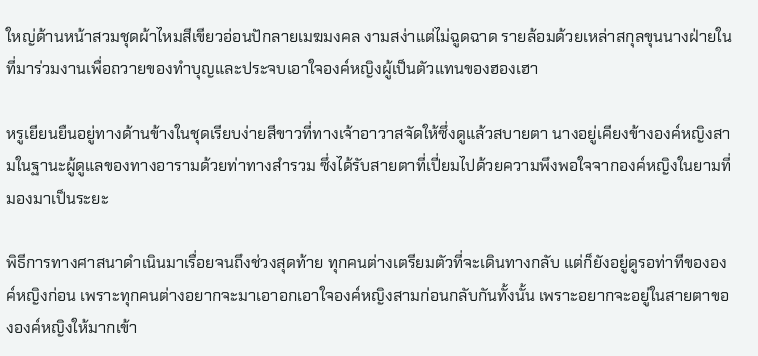ใหญ่ด้านหน้าสวมชุดผ้าไหมสีเขียวอ่อนปักลายเมฆมงคล งามสง่าแต่ไม่ฉูดฉาด รายล้อมด้วยเหล่าสกุลขุนนางฝ่ายในที่มาร่วมงานเพื่อถวายของทำบุญและประจบเอาใจองค์หญิงผู้เป็นตัวแทนของฮองเฮา

หรูเยียนยืนอยู่ทางด้านข้างในชุดเรียบง่ายสีขาวที่ทางเจ้าอาวาสจัดให้ซึ่งดูแล้วสบายตา นางอยู่เคียงข้างองค์หญิงสามในฐานะผู้ดูแลของทางอารามด้วยท่าทางสำรวม ซึ่งได้รับสายตาที่เปี่ยมไปด้วยความพึงพอใจจากองค์หญิงในยามที่มองมาเป็นระยะ

พิธีการทางศาสนาดำเนินมาเรื่อยจนถึงช่วงสุดท้าย ทุกคนต่างเตรียมตัวที่จะเดินทางกลับ แต่ก็ยังอยู่ดูรอท่าทีขององค์หญิงก่อน เพราะทุกคนต่างอยากจะมาเอาอกเอาใจองค์หญิงสามก่อนกลับกันทั้งนั้น เพราะอยากจะอยู่ในสายตาขององค์หญิงให้มากเข้า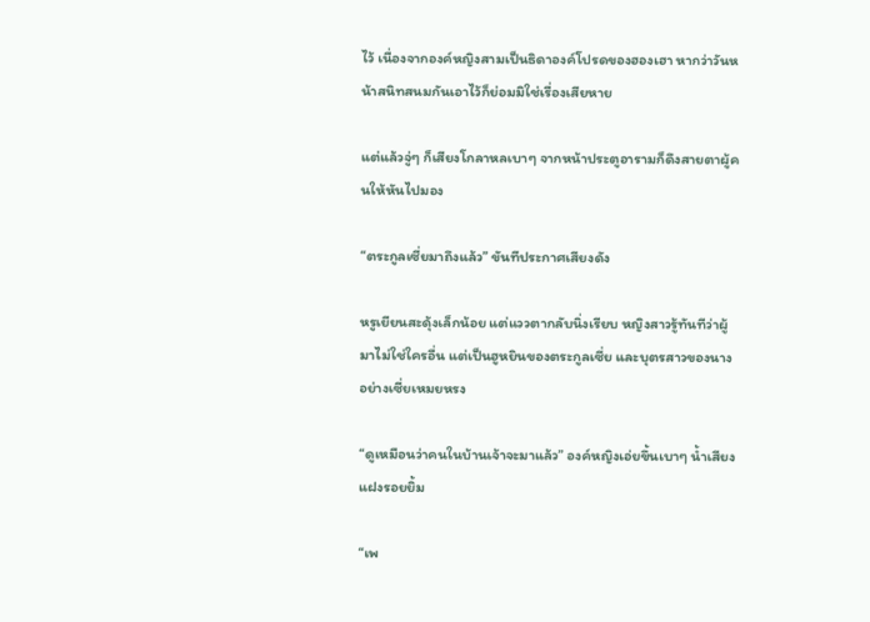ไว้ เนื่องจากองค์หญิงสามเป็นธิดาองค์โปรดของฮองเฮา หากว่าวันหน้าสนิทสนมกันเอาไว้ก็ย่อมมิใช่เรื่องเสียหาย

แต่แล้วจู่ๆ ก็เสียงโกลาหลเบาๆ จากหน้าประตูอารามก็ดึงสายตาผู้คนให้หันไปมอง

“ตระกูลเซี่ยมาถึงแล้ว” ขันทีประกาศเสียงดัง

หรูเยียนสะดุ้งเล็กน้อย แต่แววตากลับนิ่งเรียบ หญิงสาวรู้ทันทีว่าผู้มาไม่ใช่ใครอื่น แต่เป็นฮูหยินของตระกูลเซี่ย และบุตรสาวของนางอย่างเซี่ยเหมยหรง

“ดูเหมือนว่าคนในบ้านเจ้าจะมาแล้ว” องค์หญิงเอ่ยขึ้นเบาๆ น้ำเสียงแฝงรอยยิ้ม

“เพ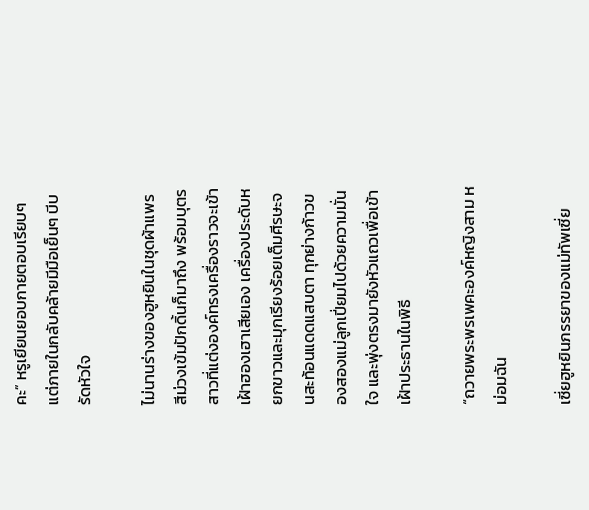คะ” หรูเยียนยอบกายตอบเรียบๆ แต่ภายในกลับคล้ายมีมือเย็นๆ บีบรัดหัวใจ

ไม่นานร่างของฮูหยินในชุดผ้าแพรสีม่วงเข้มปักดิ้นก็มาถึง พร้อมบุตรสาวที่แต่งองค์ทรงเครื่องราวจะเข้าเฝ้าฮองเฮาเสียเอง เครื่องประดับหยกขาวและมุกเรียงร้อยเต็มศีรษะจนสะท้อนแดดแสบตา ทุกย่างก้าวของสองแม่ลูกเปี่ยมไปด้วยความมั่นใจ และพุ่งตรงมายังหัวแถวเพื่อเข้าเฝ้าประธานในพิธี

“ถวายพระพรเพคะองค์หญิงสาม หม่อมฉัน

เซี่ยฮูหยินภรรยาของแม่ทัพเซี่ย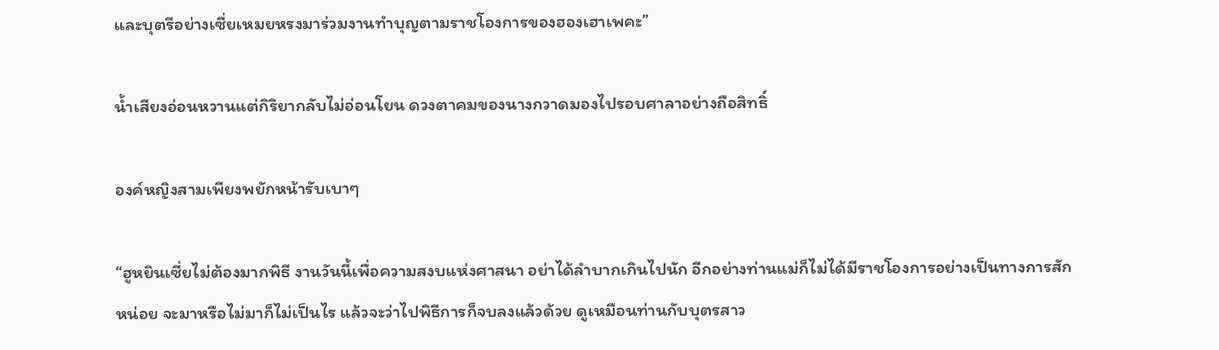และบุตรีอย่างเซี่ยเหมยหรงมาร่วมงานทำบุญตามราชโองการของฮองเฮาเพคะ”

น้ำเสียงอ่อนหวานแต่กิริยากลับไม่อ่อนโยน ดวงตาคมของนางกวาดมองไปรอบศาลาอย่างถือสิทธิ์

องค์หญิงสามเพียงพยักหน้ารับเบาๆ

“ฮูหยินเซี่ยไม่ต้องมากพิธี งานวันนี้เพื่อความสงบแห่งศาสนา อย่าได้ลำบากเกินไปนัก อีกอย่างท่านแม่ก็ไม่ได้มีราชโองการอย่างเป็นทางการสักหน่อย จะมาหรือไม่มาก็ไม่เป็นไร แล้วจะว่าไปพิธีการก็จบลงแล้วด้วย ดูเหมือนท่านกับบุตรสาว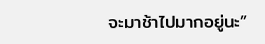จะมาช้าไปมากอยู่นะ”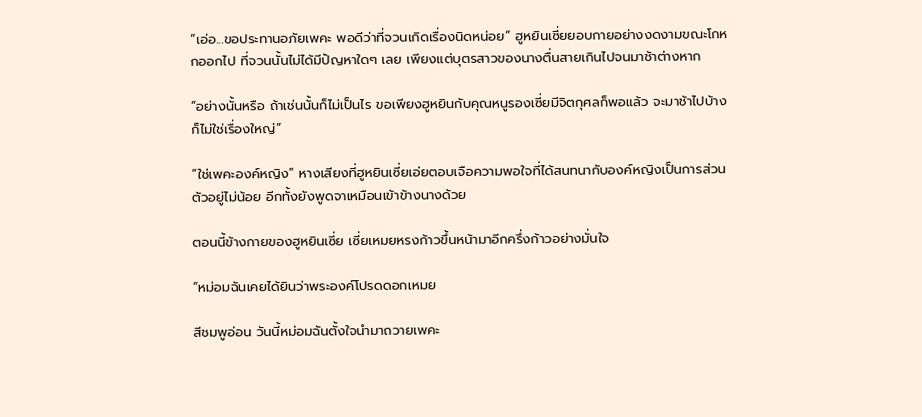“เอ่อ...ขอประทานอภัยเพคะ พอดีว่าที่จวนเกิดเรื่องนิดหน่อย” ฮูหยินเซี่ยยอบกายอย่างงดงามขณะโกหกออกไป ที่จวนนั้นไม่ได้มีปัญหาใดๆ เลย เพียงแต่บุตรสาวของนางตื่นสายเกินไปจนมาช้าต่างหาก

“อย่างนั้นหรือ ถ้าเช่นนั้นก็ไม่เป็นไร ขอเพียงฮูหยินกับคุณหนูรองเซี่ยมีจิตกุศลก็พอแล้ว จะมาช้าไปบ้างก็ไม่ใช่เรื่องใหญ่”

“ใช่เพคะองค์หญิง” หางเสียงที่ฮูหยินเซี่ยเอ่ยตอบเจือความพอใจที่ได้สนทนากับองค์หญิงเป็นการส่วนตัวอยู่ไม่น้อย อีกทั้งยังพูดจาเหมือนเข้าข้างนางด้วย

ตอนนี้ข้างกายของฮูหยินเซี่ย เซี่ยเหมยหรงก้าวขึ้นหน้ามาอีกครึ่งก้าวอย่างมั่นใจ

“หม่อมฉันเคยได้ยินว่าพระองค์โปรดดอกเหมย

สีชมพูอ่อน วันนี้หม่อมฉันตั้งใจนำมาถวายเพคะ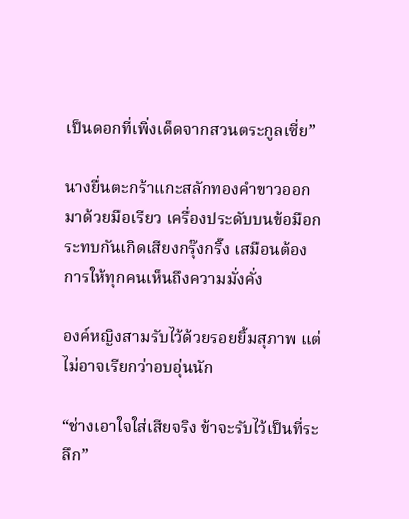เป็นดอกที่เพิ่งเด็ดจากสวนตระกูลเซี่ย”

นางยื่นตะกร้าแกะสลักทองคำขาวออกมาด้วยมือเรียว เครื่องประดับบนข้อมือกระทบกันเกิดเสียงกรุ๊งกริ๊ง เสมือนต้องการให้ทุกคนเห็นถึงความมั่งคั่ง

องค์หญิงสามรับไว้ด้วยรอยยิ้มสุภาพ แต่ไม่อาจเรียกว่าอบอุ่นนัก

“ช่างเอาใจใส่เสียจริง ข้าจะรับไว้เป็นที่ระลึก”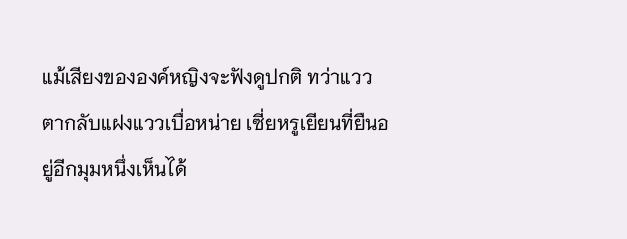แม้เสียงขององค์หญิงจะฟังดูปกติ ทว่าแววตากลับแฝงแววเบื่อหน่าย เซี่ยหรูเยียนที่ยืนอยู่อีกมุมหนึ่งเห็นได้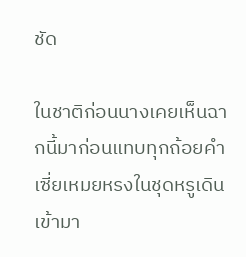ชัด

ในชาติก่อนนางเคยเห็นฉากนี้มาก่อนแทบทุกถ้อยคำ เซี่ยเหมยหรงในชุดหรูเดินเข้ามา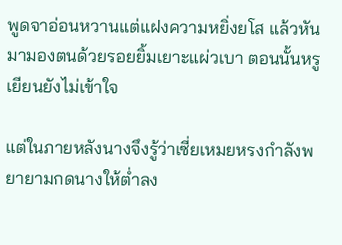พูดจาอ่อนหวานแต่แฝงความหยิ่งยโส แล้วหันมามองตนด้วยรอยยิ้มเยาะแผ่วเบา ตอนนั้นหรูเยียนยังไม่เข้าใจ

แต่ในภายหลังนางจึงรู้ว่าเซี่ยเหมยหรงกำลังพยายามกดนางให้ต่ำลง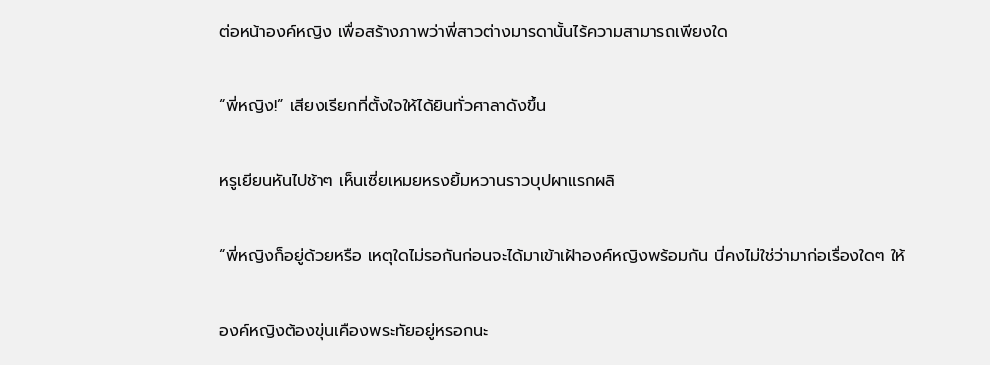ต่อหน้าองค์หญิง เพื่อสร้างภาพว่าพี่สาวต่างมารดานั้นไร้ความสามารถเพียงใด

“พี่หญิง!” เสียงเรียกที่ตั้งใจให้ได้ยินทั่วศาลาดังขึ้น

หรูเยียนหันไปช้าๆ เห็นเซี่ยเหมยหรงยิ้มหวานราวบุปผาแรกผลิ

“พี่หญิงก็อยู่ด้วยหรือ เหตุใดไม่รอกันก่อนจะได้มาเข้าเฝ้าองค์หญิงพร้อมกัน นี่คงไม่ใช่ว่ามาก่อเรื่องใดๆ ให้

องค์หญิงต้องขุ่นเคืองพระทัยอยู่หรอกนะ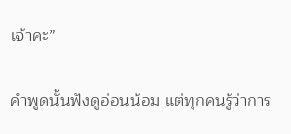เจ้าคะ”

คำพูดนั้นฟังดูอ่อนน้อม แต่ทุกคนรู้ว่าการ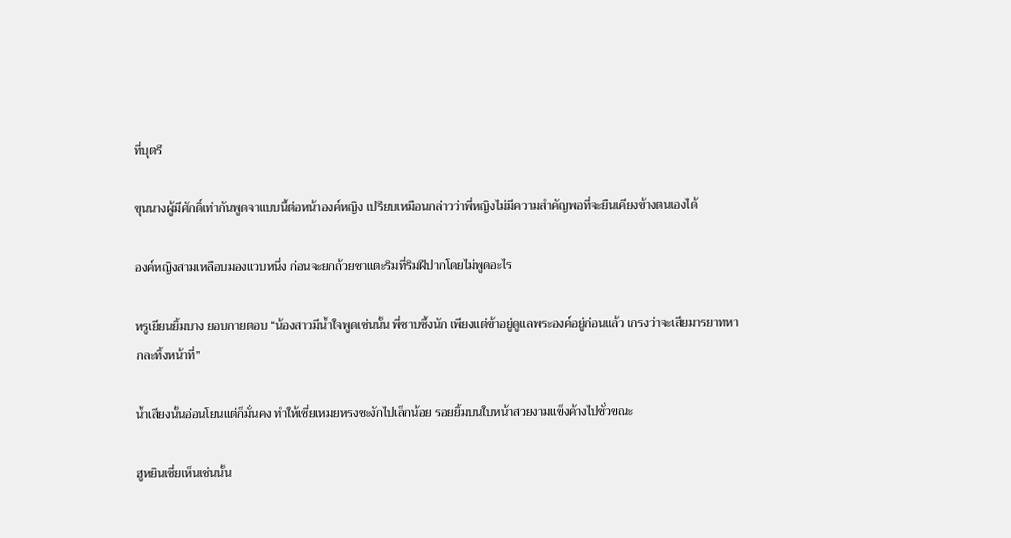ที่บุตรี

ขุนนางผู้มีศักดิ์เท่ากันพูดจาแบบนี้ต่อหน้าองค์หญิง เปรียบเหมือนกล่าวว่าพี่หญิงไม่มีความสำคัญพอที่จะยืนเคียงข้างตนเองได้

องค์หญิงสามเหลือบมองแวบหนึ่ง ก่อนจะยกถ้วยชาแตะริมที่ริมฝีปากโดยไม่พูดอะไร

หรูเยียนยิ้มบาง ยอบกายตอบ “น้องสาวมีน้ำใจพูดเช่นนั้น พี่ซาบซึ้งนัก เพียงแต่ข้าอยู่ดูแลพระองค์อยู่ก่อนแล้ว เกรงว่าจะเสียมารยาทหากละทิ้งหน้าที่”

น้ำเสียงนั้นอ่อนโยนแต่ก็มั่นคง ทำให้เซี่ยเหมยหรงชะงักไปเล็กน้อย รอยยิ้มบนใบหน้าสวยงามแข็งค้างไปชั่วขณะ

ฮูหยินเซี่ยเห็นเช่นนั้น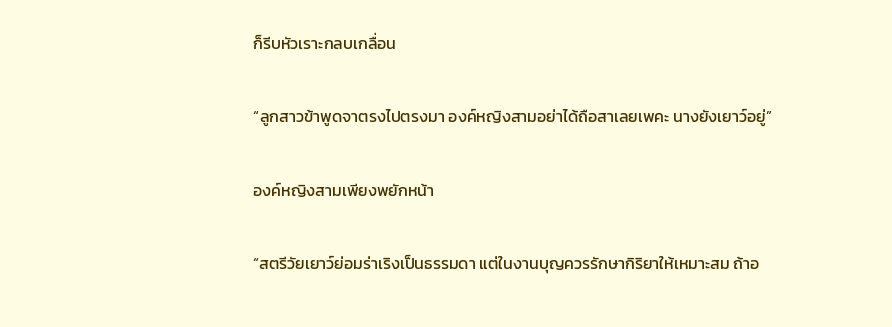ก็รีบหัวเราะกลบเกลื่อน

“ลูกสาวข้าพูดจาตรงไปตรงมา องค์หญิงสามอย่าได้ถือสาเลยเพคะ นางยังเยาว์อยู่”

องค์หญิงสามเพียงพยักหน้า

“สตรีวัยเยาว์ย่อมร่าเริงเป็นธรรมดา แต่ในงานบุญควรรักษากิริยาให้เหมาะสม ถ้าอ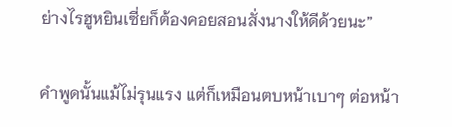ย่างไรฮูหยินเซี่ยก็ต้องคอยสอนสั่งนางให้ดีด้วยนะ”

คำพูดนั้นแม้ไม่รุนแรง แต่ก็เหมือนตบหน้าเบาๆ ต่อหน้า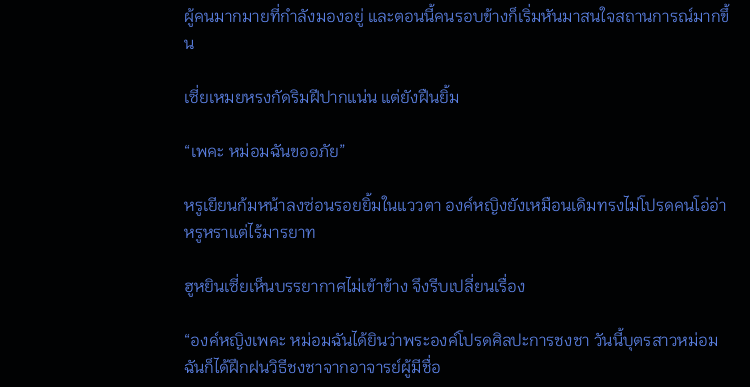ผู้คนมากมายที่กำลังมองอยู่ และตอนนี้คนรอบข้างก็เริ่มหันมาสนใจสถานการณ์มากขึ้น

เซี่ยเหมยหรงกัดริมฝีปากแน่น แต่ยังฝืนยิ้ม

“เพคะ หม่อมฉันขออภัย”

หรูเยียนก้มหน้าลงซ่อนรอยยิ้มในแววตา องค์หญิงยังเหมือนเดิมทรงไม่โปรดคนโอ่อ่าหรูหราแต่ไร้มารยาท

ฮูหยินเซี่ยเห็นบรรยากาศไม่เข้าข้าง จึงรีบเปลี่ยนเรื่อง

“องค์หญิงเพคะ หม่อมฉันได้ยินว่าพระองค์โปรดศิลปะการชงชา วันนี้บุตรสาวหม่อมฉันก็ได้ฝึกฝนวิธีชงชาจากอาจารย์ผู้มีชื่อ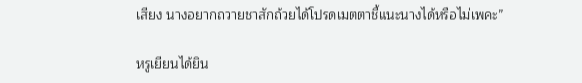เสียง นางอยากถวายชาสักถ้วยได้โปรดเมตตาชี้แนะนางได้หรือไม่เพคะ”

หรูเยียนได้ยิน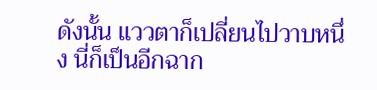ดังนั้น แววตาก็เปลี่ยนไปวาบหนึ่ง นี่ก็เป็นอีกฉาก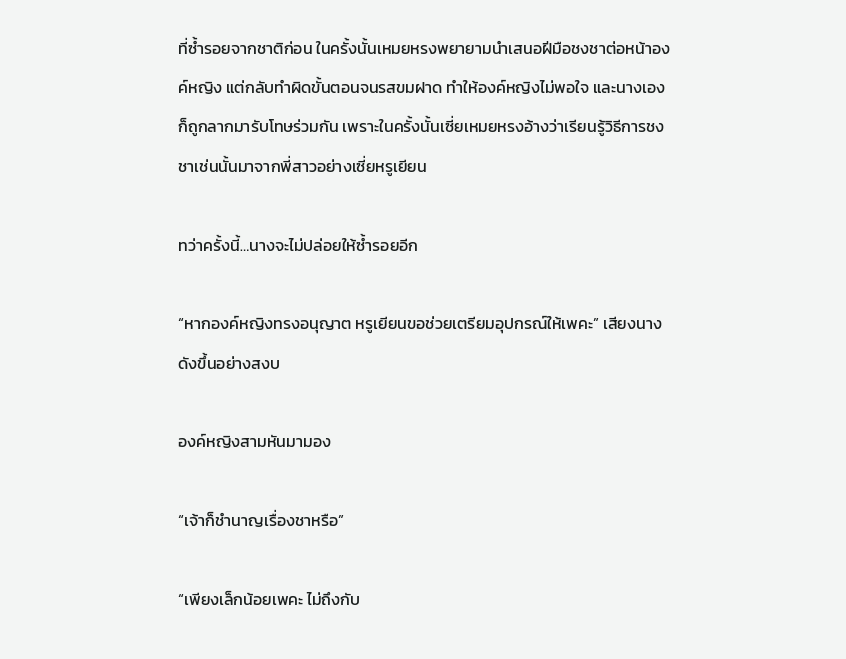ที่ซ้ำรอยจากชาติก่อน ในครั้งนั้นเหมยหรงพยายามนำเสนอฝีมือชงชาต่อหน้าองค์หญิง แต่กลับทำผิดขั้นตอนจนรสขมฝาด ทำให้องค์หญิงไม่พอใจ และนางเองก็ถูกลากมารับโทษร่วมกัน เพราะในครั้งนั้นเซี่ยเหมยหรงอ้างว่าเรียนรู้วิธีการชงชาเช่นนั้นมาจากพี่สาวอย่างเซี่ยหรูเยียน

ทว่าครั้งนี้…นางจะไม่ปล่อยให้ซ้ำรอยอีก

“หากองค์หญิงทรงอนุญาต หรูเยียนขอช่วยเตรียมอุปกรณ์ให้เพคะ” เสียงนางดังขึ้นอย่างสงบ

องค์หญิงสามหันมามอง

“เจ้าก็ชำนาญเรื่องชาหรือ”

“เพียงเล็กน้อยเพคะ ไม่ถึงกับ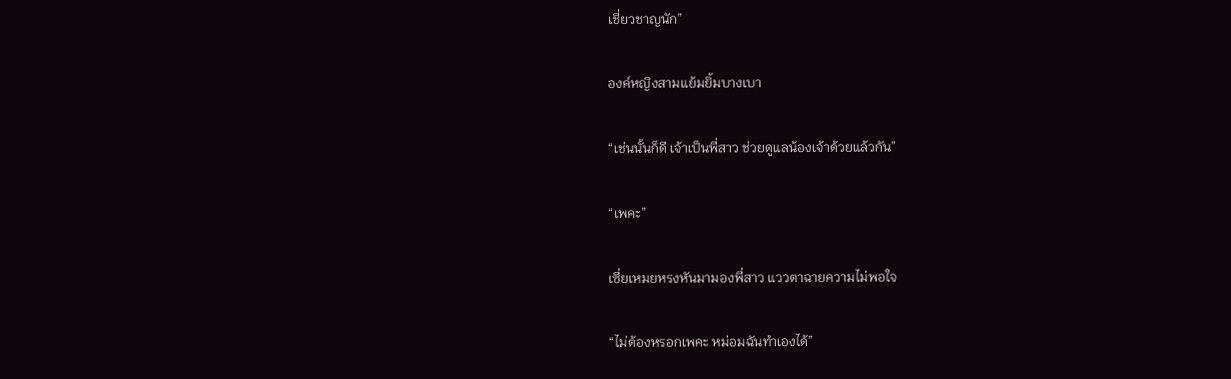เชี่ยวชาญนัก”

องค์หญิงสามแย้มยิ้มบางเบา

“เช่นนั้นก็ดี เจ้าเป็นพี่สาว ช่วยดูแลน้องเจ้าด้วยแล้วกัน”

“เพคะ”

เซี่ยเหมยหรงหันมามองพี่สาว แววตาฉายความไม่พอใจ

“ไม่ต้องหรอกเพคะ หม่อมฉันทำเองได้”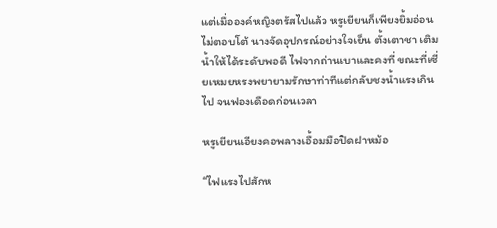แต่เมื่อองค์หญิงตรัสไปแล้ว หรูเยียนก็เพียงยิ้มอ่อน ไม่ตอบโต้ นางจัดอุปกรณ์อย่างใจเย็น ตั้งเตาชา เติมน้ำให้ได้ระดับพอดี ไฟจากถ่านเบาและคงที่ ขณะที่เซี่ยเหมยหรงพยายามรักษาท่าทีแต่กลับชงน้ำแรงเกินไป จนฟองเดือดก่อนเวลา

หรูเยียนเอียงคอพลางเอื้อมมือปิดฝาหม้อ

“ไฟแรงไปสักห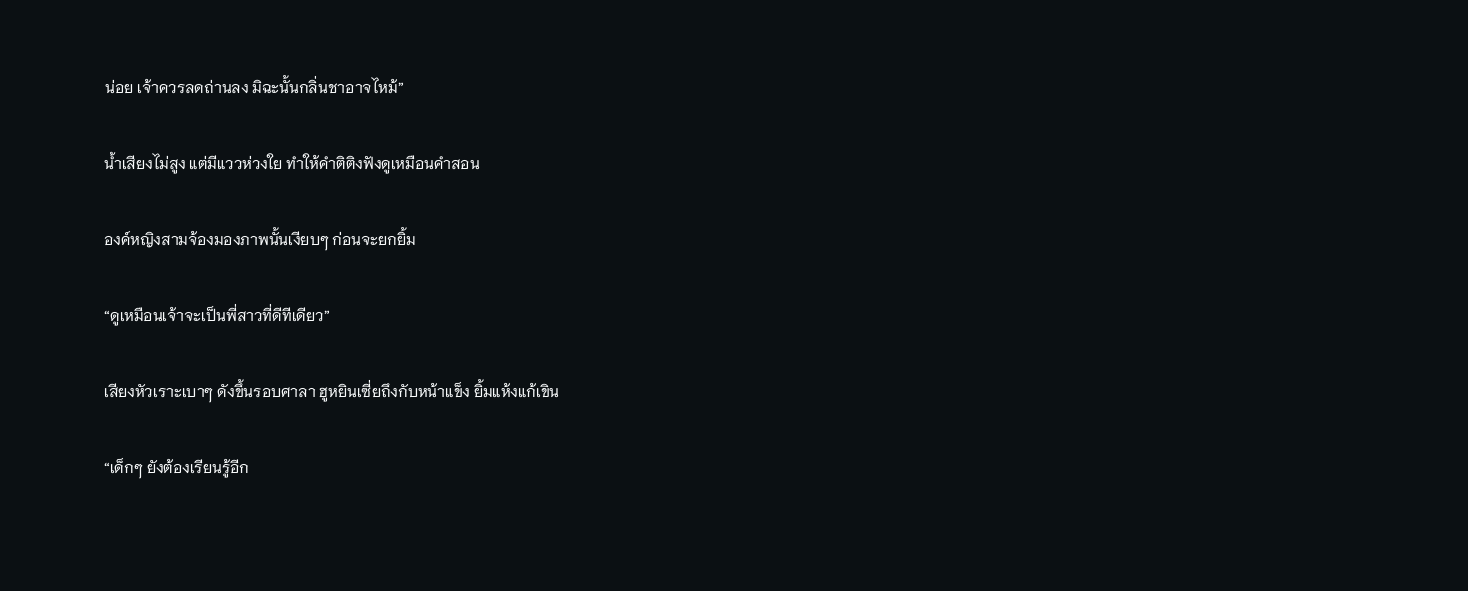น่อย เจ้าควรลดถ่านลง มิฉะนั้นกลิ่นชาอาจไหม้”

น้ำเสียงไม่สูง แต่มีแววห่วงใย ทำให้คำติติงฟังดูเหมือนคำสอน

องค์หญิงสามจ้องมองภาพนั้นเงียบๆ ก่อนจะยกยิ้ม

“ดูเหมือนเจ้าจะเป็นพี่สาวที่ดีทีเดียว”

เสียงหัวเราะเบาๆ ดังขึ้นรอบศาลา ฮูหยินเซี่ยถึงกับหน้าแข็ง ยิ้มแห้งแก้เขิน

“เด็กๆ ยังต้องเรียนรู้อีก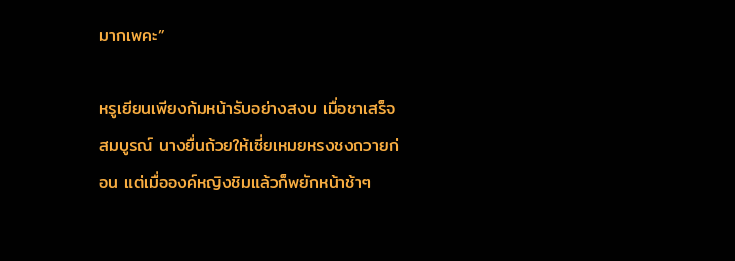มากเพคะ”

หรูเยียนเพียงก้มหน้ารับอย่างสงบ เมื่อชาเสร็จสมบูรณ์ นางยื่นถ้วยให้เซี่ยเหมยหรงชงถวายก่อน แต่เมื่อองค์หญิงชิมแล้วก็พยักหน้าช้าๆ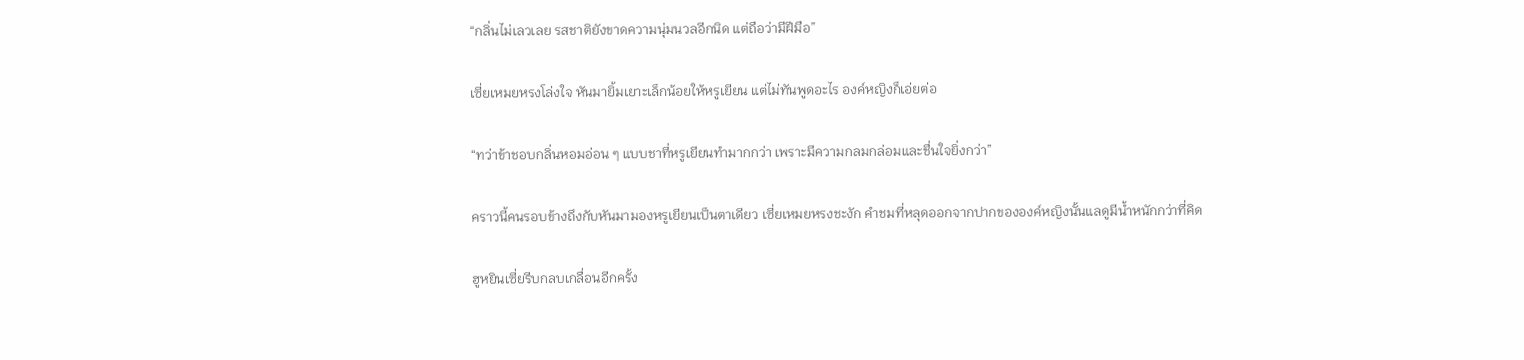“กลิ่นไม่เลวเลย รสชาติยังขาดความนุ่มนวลอีกนิด แต่ถือว่ามีฝีมือ”

เซี่ยเหมยหรงโล่งใจ หันมายิ้มเยาะเล็กน้อยให้หรูเยียน แต่ไม่ทันพูดอะไร องค์หญิงก็เอ่ยต่อ

“ทว่าข้าชอบกลิ่นหอมอ่อน ๆ แบบชาที่หรูเยียนทำมากกว่า เพราะมีความกลมกล่อมและชื่นใจยิ่งกว่า”

คราวนี้คนรอบข้างถึงกับหันมามองหรูเยียนเป็นตาเดียว เซี่ยเหมยหรงชะงัก คำชมที่หลุดออกจากปากขององค์หญิงนั้นแลดูมีน้ำหนักกว่าที่คิด

ฮูหยินเซี่ยรีบกลบเกลื่อนอีกครั้ง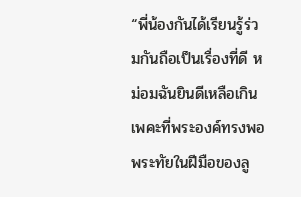“พี่น้องกันได้เรียนรู้ร่วมกันถือเป็นเรื่องที่ดี หม่อมฉันยินดีเหลือเกินเพคะที่พระองค์ทรงพอพระทัยในฝีมือของลู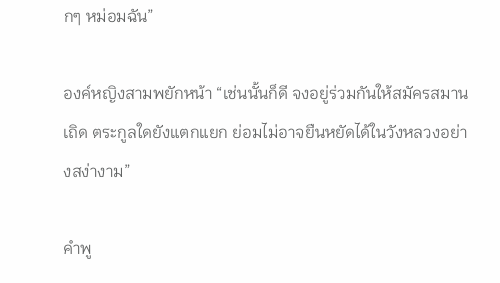กๆ หม่อมฉัน”

องค์หญิงสามพยักหน้า “เช่นนั้นก็ดี จงอยู่ร่วมกันให้สมัครสมานเถิด ตระกูลใดยังแตกแยก ย่อมไม่อาจยืนหยัดได้ในวังหลวงอย่างสง่างาม”

คำพู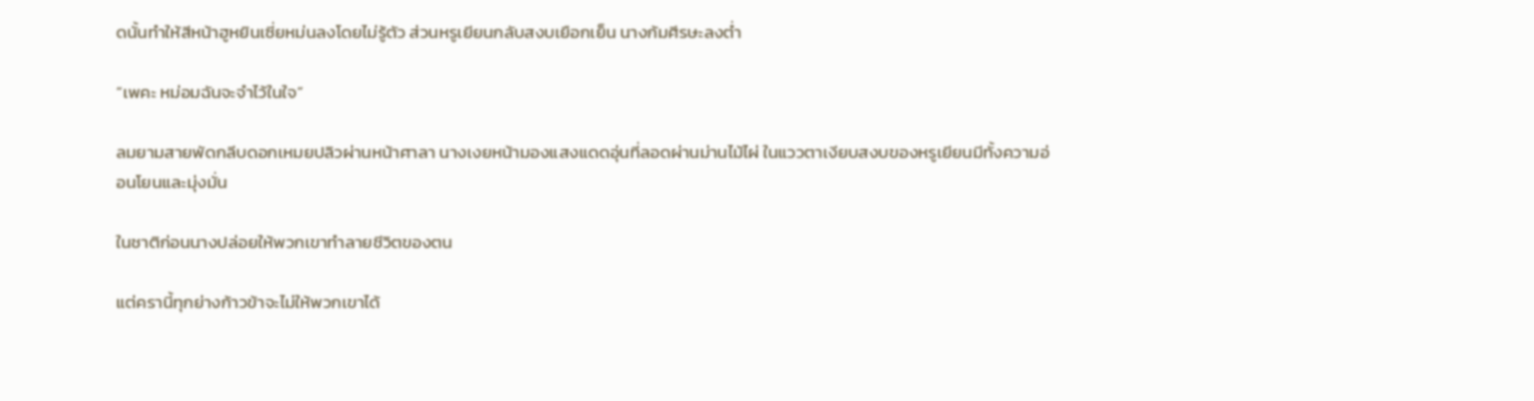ดนั้นทำให้สีหน้าฮูหยินเซี่ยหม่นลงโดยไม่รู้ตัว ส่วนหรูเยียนกลับสงบเยือกเย็น นางก้มศีรษะลงต่ำ

“เพคะ หม่อมฉันจะจำไว้ในใจ”

ลมยามสายพัดกลีบดอกเหมยปลิวผ่านหน้าศาลา นางเงยหน้ามองแสงแดดอุ่นที่ลอดผ่านม่านไม้ไผ่ ในแววตาเงียบสงบของหรูเยียนมีทั้งความอ่อนโยนและมุ่งมั่น

ในชาติก่อนนางปล่อยให้พวกเขาทำลายชีวิตของตน

แต่ครานี้ทุกย่างก้าวข้าจะไม่ให้พวกเขาได้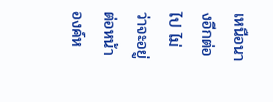เหนือนางอีกต่อไป ไม่ว่าจะอยู่ต่อหน้าองค์ห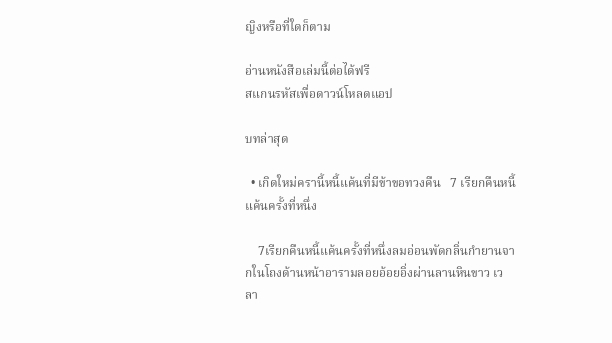ญิงหรือที่ใดก็ตาม

อ่านหนังสือเล่มนี้ต่อได้ฟรี
สแกนรหัสเพื่อดาวน์โหลดแอป

บทล่าสุด

  • เกิดใหม่ครานี้หนี้แค้นที่มีข้าขอทวงคืน   7 เรียกคืนหนี้แค้นครั้งที่หนึ่ง

    7เรียกคืนหนี้แค้นครั้งที่หนึ่งลมอ่อนพัดกลิ่นกำยานจากในโถงด้านหน้าอารามลอยอ้อยอิ่งผ่านลานหินขาว เวลา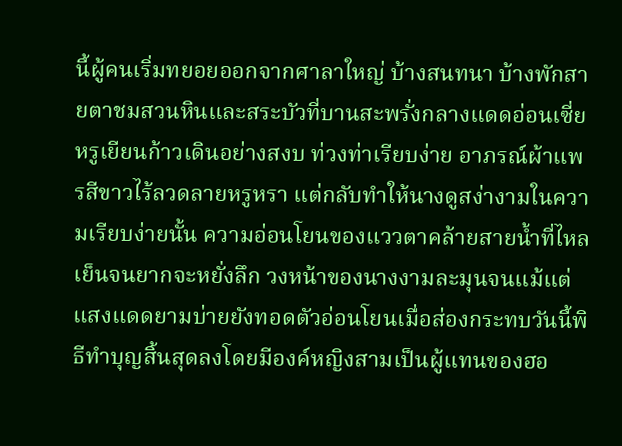นี้ผู้คนเริ่มทยอยออกจากศาลาใหญ่ บ้างสนทนา บ้างพักสายตาชมสวนหินและสระบัวที่บานสะพรั่งกลางแดดอ่อนเซี่ยหรูเยียนก้าวเดินอย่างสงบ ท่วงท่าเรียบง่าย อาภรณ์ผ้าแพรสีขาวไร้ลวดลายหรูหรา แต่กลับทำให้นางดูสง่างามในความเรียบง่ายนั้น ความอ่อนโยนของแววตาคล้ายสายน้ำที่ไหลเย็นจนยากจะหยั่งลึก วงหน้าของนางงามละมุนจนแม้แต่แสงแดดยามบ่ายยังทอดตัวอ่อนโยนเมื่อส่องกระทบวันนี้พิธีทำบุญสิ้นสุดลงโดยมีองค์หญิงสามเป็นผู้แทนของฮอ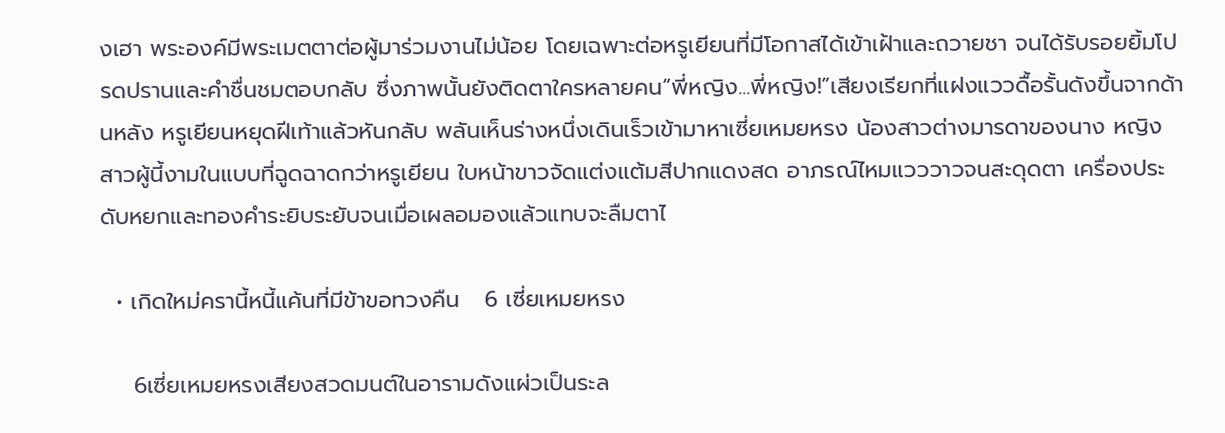งเฮา พระองค์มีพระเมตตาต่อผู้มาร่วมงานไม่น้อย โดยเฉพาะต่อหรูเยียนที่มีโอกาสได้เข้าเฝ้าและถวายชา จนได้รับรอยยิ้มโปรดปรานและคำชื่นชมตอบกลับ ซึ่งภาพนั้นยังติดตาใครหลายคน“พี่หญิง...พี่หญิง!”เสียงเรียกที่แฝงแววดื้อรั้นดังขึ้นจากด้านหลัง หรูเยียนหยุดฝีเท้าแล้วหันกลับ พลันเห็นร่างหนึ่งเดินเร็วเข้ามาหาเซี่ยเหมยหรง น้องสาวต่างมารดาของนาง หญิงสาวผู้นี้งามในแบบที่ฉูดฉาดกว่าหรูเยียน ใบหน้าขาวจัดแต่งแต้มสีปากแดงสด อาภรณ์ไหมแวววาวจนสะดุดตา เครื่องประดับหยกและทองคำระยิบระยับจนเมื่อเผลอมองแล้วแทบจะลืมตาไ

  • เกิดใหม่ครานี้หนี้แค้นที่มีข้าขอทวงคืน   6 เซี่ยเหมยหรง

    6เซี่ยเหมยหรงเสียงสวดมนต์ในอารามดังแผ่วเป็นระล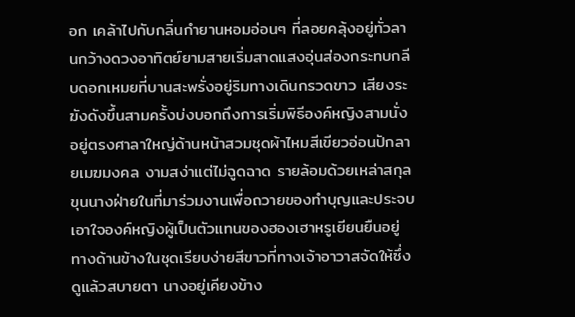อก เคล้าไปกับกลิ่นกำยานหอมอ่อนๆ ที่ลอยคลุ้งอยู่ทั่วลานกว้างดวงอาทิตย์ยามสายเริ่มสาดแสงอุ่นส่องกระทบกลีบดอกเหมยที่บานสะพรั่งอยู่ริมทางเดินกรวดขาว เสียงระฆังดังขึ้นสามครั้งบ่งบอกถึงการเริ่มพิธีองค์หญิงสามนั่งอยู่ตรงศาลาใหญ่ด้านหน้าสวมชุดผ้าไหมสีเขียวอ่อนปักลายเมฆมงคล งามสง่าแต่ไม่ฉูดฉาด รายล้อมด้วยเหล่าสกุลขุนนางฝ่ายในที่มาร่วมงานเพื่อถวายของทำบุญและประจบเอาใจองค์หญิงผู้เป็นตัวแทนของฮองเฮาหรูเยียนยืนอยู่ทางด้านข้างในชุดเรียบง่ายสีขาวที่ทางเจ้าอาวาสจัดให้ซึ่งดูแล้วสบายตา นางอยู่เคียงข้าง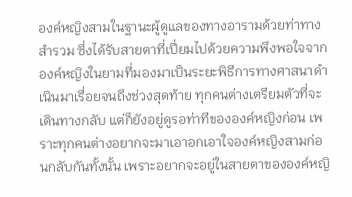องค์หญิงสามในฐานะผู้ดูแลของทางอารามด้วยท่าทางสำรวม ซึ่งได้รับสายตาที่เปี่ยมไปด้วยความพึงพอใจจากองค์หญิงในยามที่มองมาเป็นระยะพิธีการทางศาสนาดำเนินมาเรื่อยจนถึงช่วงสุดท้าย ทุกคนต่างเตรียมตัวที่จะเดินทางกลับ แต่ก็ยังอยู่ดูรอท่าทีขององค์หญิงก่อน เพราะทุกคนต่างอยากจะมาเอาอกเอาใจองค์หญิงสามก่อนกลับกันทั้งนั้น เพราะอยากจะอยู่ในสายตาขององค์หญิ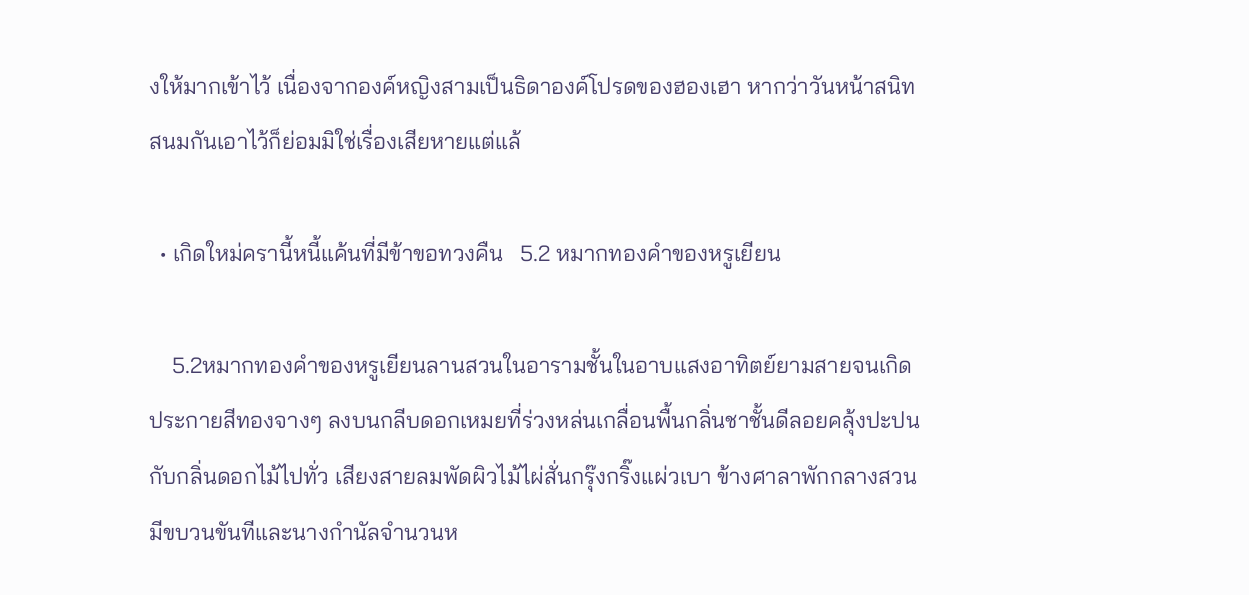งให้มากเข้าไว้ เนื่องจากองค์หญิงสามเป็นธิดาองค์โปรดของฮองเฮา หากว่าวันหน้าสนิทสนมกันเอาไว้ก็ย่อมมิใช่เรื่องเสียหายแต่แล้

  • เกิดใหม่ครานี้หนี้แค้นที่มีข้าขอทวงคืน   5.2 หมากทองคำของหรูเยียน

    5.2หมากทองคำของหรูเยียนลานสวนในอารามชั้นในอาบแสงอาทิตย์ยามสายจนเกิดประกายสีทองจางๆ ลงบนกลีบดอกเหมยที่ร่วงหล่นเกลื่อนพื้นกลิ่นชาชั้นดีลอยคลุ้งปะปนกับกลิ่นดอกไม้ไปทั่ว เสียงสายลมพัดผิวไม้ไผ่สั่นกรุ๊งกริ๊งแผ่วเบา ข้างศาลาพักกลางสวนมีขบวนขันทีและนางกำนัลจำนวนห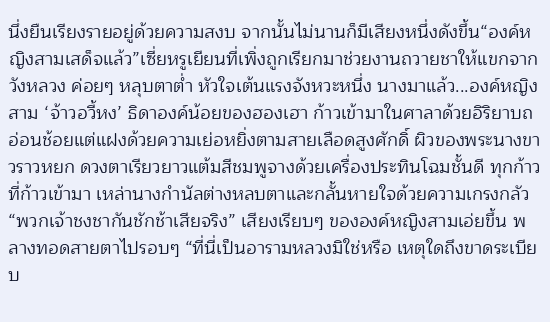นึ่งยืนเรียงรายอยู่ด้วยความสงบ จากนั้นไม่นานก็มีเสียงหนึ่งดังขึ้น“องค์หญิงสามเสด็จแล้ว”เซี่ยหรูเยียนที่เพิ่งถูกเรียกมาช่วยงานถวายชาให้แขกจากวังหลวง ค่อยๆ หลุบตาต่ำ หัวใจเต้นแรงจังหวะหนึ่ง นางมาแล้ว...องค์หญิงสาม ‘จ้าวอวี้หง’ ธิดาองค์น้อยของฮองเฮา ก้าวเข้ามาในศาลาด้วยอิริยาบถอ่อนช้อยแต่แฝงด้วยความเย่อหยิ่งตามสายเลือดสูงศักดิ์ ผิวของพระนางขาวราวหยก ดวงตาเรียวยาวแต้มสีชมพูจางด้วยเครื่องประทินโฉมชั้นดี ทุกก้าวที่ก้าวเข้ามา เหล่านางกำนัลต่างหลบตาและกลั้นหายใจด้วยความเกรงกลัว“พวกเจ้าชงชากันชักช้าเสียจริง” เสียงเรียบๆ ขององค์หญิงสามเอ่ยขึ้น พลางทอดสายตาไปรอบๆ “ที่นี่เป็นอารามหลวงมิใช่หรือ เหตุใดถึงขาดระเบียบ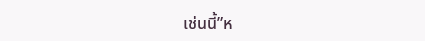เช่นนี้”ห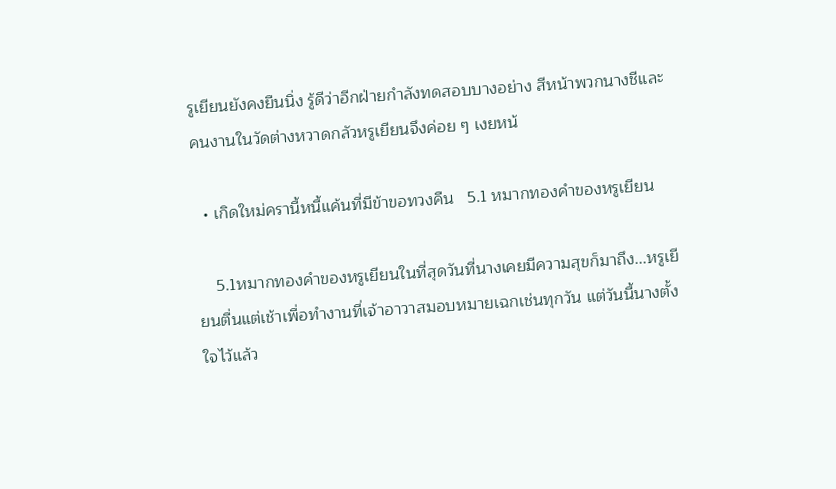รูเยียนยังคงยืนนิ่ง รู้ดีว่าอีกฝ่ายกำลังทดสอบบางอย่าง สีหน้าพวกนางชีและคนงานในวัดต่างหวาดกลัวหรูเยียนจึงค่อย ๆ เงยหน้

  • เกิดใหม่ครานี้หนี้แค้นที่มีข้าขอทวงคืน   5.1 หมากทองคำของหรูเยียน

    5.1หมากทองคำของหรูเยียนในที่สุดวันที่นางเคยมีความสุขก็มาถึง...หรูเยียนตื่นแต่เช้าเพื่อทำงานที่เจ้าอาวาสมอบหมายเฉกเช่นทุกวัน แต่วันนี้นางตั้งใจไว้แล้ว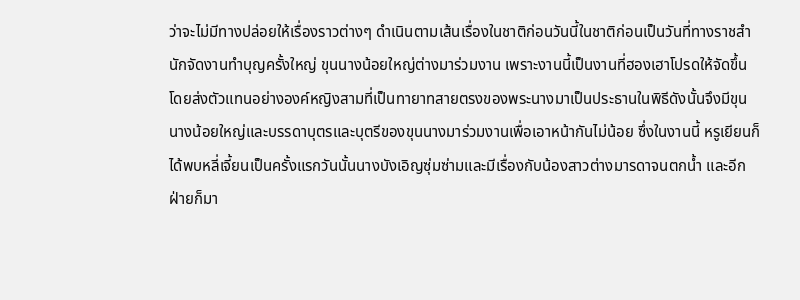ว่าจะไม่มีทางปล่อยให้เรื่องราวต่างๆ ดำเนินตามเส้นเรื่องในชาติก่อนวันนี้ในชาติก่อนเป็นวันที่ทางราชสำนักจัดงานทำบุญครั้งใหญ่ ขุนนางน้อยใหญ่ต่างมาร่วมงาน เพราะงานนี้เป็นงานที่ฮองเฮาโปรดให้จัดขึ้น โดยส่งตัวแทนอย่างองค์หญิงสามที่เป็นทายาทสายตรงของพระนางมาเป็นประธานในพิธีดังนั้นจึงมีขุนนางน้อยใหญ่และบรรดาบุตรและบุตรีของขุนนางมาร่วมงานเพื่อเอาหน้ากันไม่น้อย ซึ่งในงานนี้ หรูเยียนก็ได้พบหลี่เจี้ยนเป็นครั้งแรกวันนั้นนางบังเอิญซุ่มซ่ามและมีเรื่องกับน้องสาวต่างมารดาจนตกน้ำ และอีกฝ่ายก็มา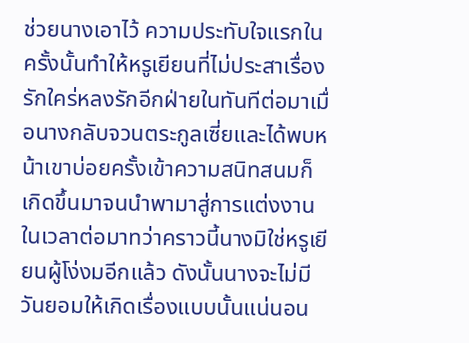ช่วยนางเอาไว้ ความประทับใจแรกในครั้งนั้นทำให้หรูเยียนที่ไม่ประสาเรื่องรักใคร่หลงรักอีกฝ่ายในทันทีต่อมาเมื่อนางกลับจวนตระกูลเซี่ยและได้พบหน้าเขาบ่อยครั้งเข้าความสนิทสนมก็เกิดขึ้นมาจนนำพามาสู่การแต่งงานในเวลาต่อมาทว่าคราวนี้นางมิใช่หรูเยียนผู้โง่งมอีกแล้ว ดังนั้นนางจะไม่มีวันยอมให้เกิดเรื่องแบบนั้นแน่นอน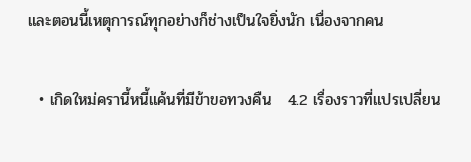และตอนนี้เหตุการณ์ทุกอย่างก็ช่างเป็นใจยิ่งนัก เนื่องจากคน

  • เกิดใหม่ครานี้หนี้แค้นที่มีข้าขอทวงคืน   4.2 เรื่องราวที่แปรเปลี่ยน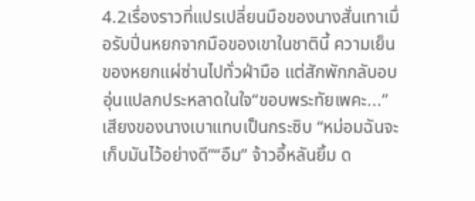4.2เรื่องราวที่แปรเปลี่ยนมือของนางสั่นเทาเมื่อรับปิ่นหยกจากมือของเขาในชาตินี้ ความเย็นของหยกแผ่ซ่านไปทั่วฝ่ามือ แต่สักพักกลับอบอุ่นแปลกประหลาดในใจ“ขอบพระทัยเพคะ...” เสียงของนางเบาแทบเป็นกระซิบ “หม่อมฉันจะเก็บมันไว้อย่างดี”“อืม” จ้าวอี้หลันยิ้ม ด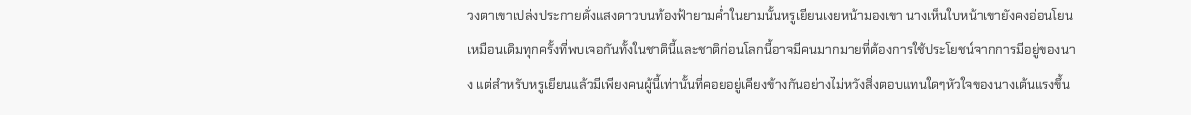วงตาเขาเปล่งประกายดั่งแสงดาวบนท้องฟ้ายามค่ำในยามนั้นหรูเยียนเงยหน้ามองเขา นางเห็นใบหน้าเขายังคงอ่อนโยนเหมือนเดิมทุกครั้งที่พบเจอกันทั้งในชาตินี้และชาติก่อนโลกนี้อาจมีคนมากมายที่ต้องการใช้ประโยชน์จากการมีอยู่ของนาง แต่สำหรับหรูเยียนแล้วมีเพียงคนผู้นี้เท่านั้นที่คอยอยู่เคียงข้างกันอย่างไม่หวังสิ่งตอบแทนใดๆหัวใจของนางเต้นแรงขึ้น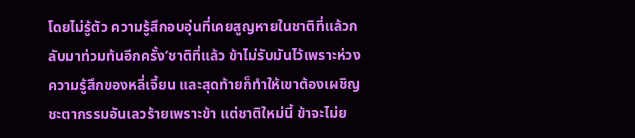โดยไม่รู้ตัว ความรู้สึกอบอุ่นที่เคยสูญหายในชาติที่แล้วกลับมาท่วมท้นอีกครั้ง‘ชาติที่แล้ว ข้าไม่รับมันไว้เพราะห่วงความรู้สึกของหลี่เจี้ยน และสุดท้ายก็ทำให้เขาต้องเผชิญชะตากรรมอันเลวร้ายเพราะข้า แต่ชาติใหม่นี้ ข้าจะไม่ย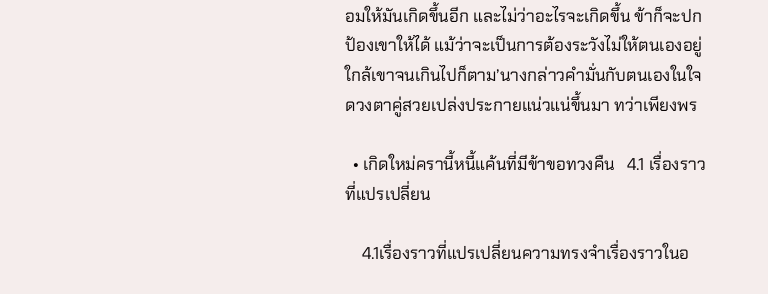อมให้มันเกิดขึ้นอีก และไม่ว่าอะไรจะเกิดขึ้น ข้าก็จะปกป้องเขาให้ได้ แม้ว่าจะเป็นการต้องระวังไม่ให้ตนเองอยู่ใกล้เขาจนเกินไปก็ตาม’นางกล่าวคำมั่นกับตนเองในใจ ดวงตาคู่สวยเปล่งประกายแน่วแน่ขึ้นมา ทว่าเพียงพร

  • เกิดใหม่ครานี้หนี้แค้นที่มีข้าขอทวงคืน   4.1 เรื่องราวที่แปรเปลี่ยน

    4.1เรื่องราวที่แปรเปลี่ยนความทรงจำเรื่องราวในอ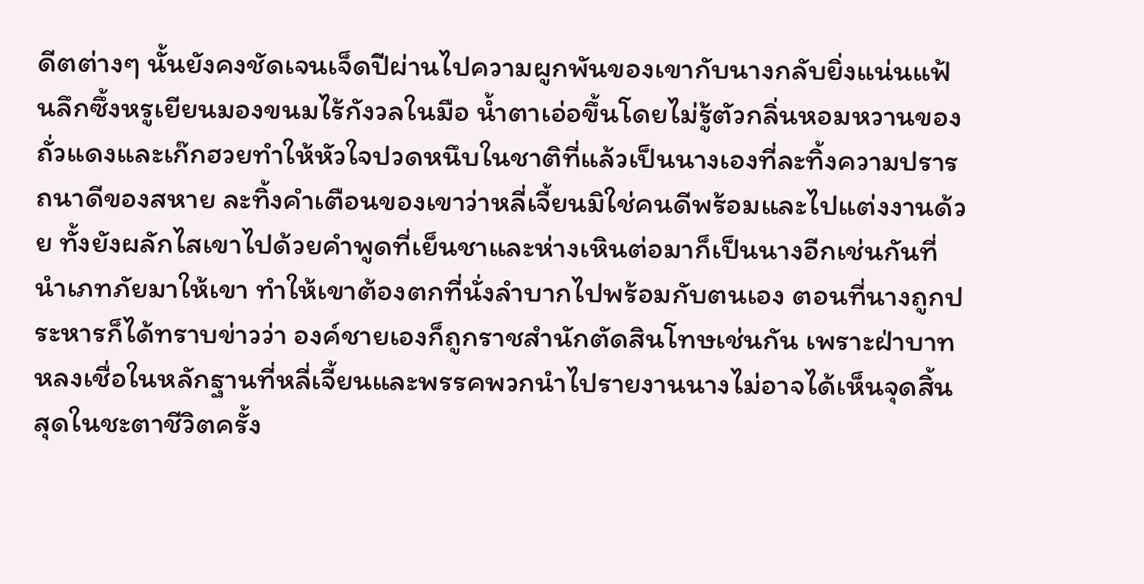ดีตต่างๆ นั้นยังคงชัดเจนเจ็ดปีผ่านไปความผูกพันของเขากับนางกลับยิ่งแน่นแฟ้นลึกซึ้งหรูเยียนมองขนมไร้กังวลในมือ น้ำตาเอ่อขึ้นโดยไม่รู้ตัวกลิ่นหอมหวานของถั่วแดงและเก๊กฮวยทำให้หัวใจปวดหนึบในชาติที่แล้วเป็นนางเองที่ละทิ้งความปรารถนาดีของสหาย ละทิ้งคำเตือนของเขาว่าหลี่เจี้ยนมิใช่คนดีพร้อมและไปแต่งงานด้วย ทั้งยังผลักไสเขาไปด้วยคำพูดที่เย็นชาและห่างเหินต่อมาก็เป็นนางอีกเช่นกันที่นำเภทภัยมาให้เขา ทำให้เขาต้องตกที่นั่งลำบากไปพร้อมกับตนเอง ตอนที่นางถูกประหารก็ได้ทราบข่าวว่า องค์ชายเองก็ถูกราชสำนักตัดสินโทษเช่นกัน เพราะฝ่าบาทหลงเชื่อในหลักฐานที่หลี่เจี้ยนและพรรคพวกนำไปรายงานนางไม่อาจได้เห็นจุดสิ้นสุดในชะตาชีวิตครั้ง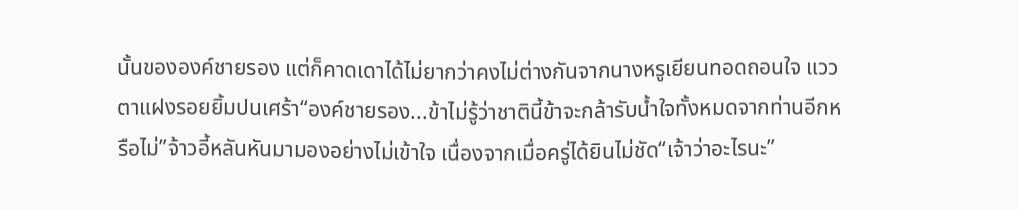นั้นขององค์ชายรอง แต่ก็คาดเดาได้ไม่ยากว่าคงไม่ต่างกันจากนางหรูเยียนทอดถอนใจ แววตาแฝงรอยยิ้มปนเศร้า“องค์ชายรอง...ข้าไม่รู้ว่าชาตินี้ข้าจะกล้ารับน้ำใจทั้งหมดจากท่านอีกหรือไม่”จ้าวอี้หลันหันมามองอย่างไม่เข้าใจ เนื่องจากเมื่อครู่ได้ยินไม่ชัด“เจ้าว่าอะไรนะ”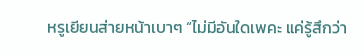หรูเยียนส่ายหน้าเบาๆ “ไม่มีอันใดเพคะ แค่รู้สึกว่า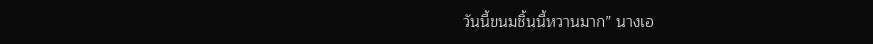วันนี้ขนมชิ้นนี้หวานมาก” นางเอ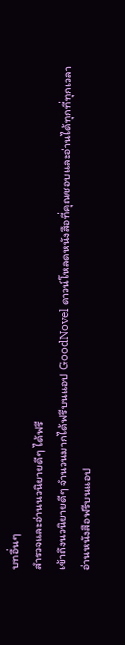บทอื่นๆ
สำรวจและอ่านนวนิยายดีๆ ได้ฟรี
เข้าถึงนวนิยายดีๆ จำนวนมากได้ฟรีบนแอป GoodNovel ดาวน์โหลดหนังสือที่คุณชอบและอ่านได้ทุกที่ทุกเวลา
อ่านหนังสือฟรีบนแอป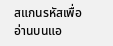สแกนรหัสเพื่ออ่านบนแอ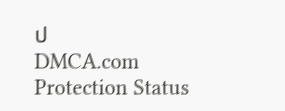ป
DMCA.com Protection Status